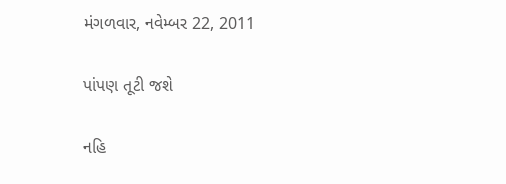મંગળવાર, નવેમ્બર 22, 2011

પાંપણ તૂટી જશે

નહિ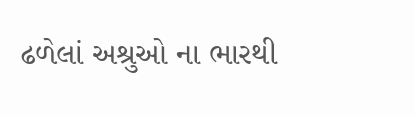ઢળેલાં અશ્રુઓ ના ભારથી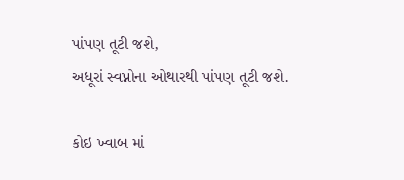પાંપણ તૂટી જશે,
અધૂરાં સ્વપ્નોના ઓથારથી પાંપણ તૂટી જશે.

કોઇ ખ્વાબ માં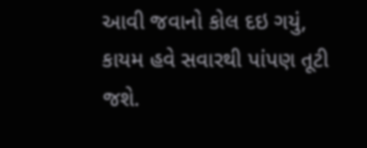આવી જવાનો કોલ દઇ ગયું,
કાયમ હવે સવારથી પાંપણ તૂટી જશે.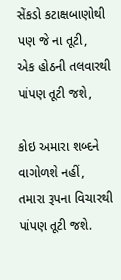સેંકડો કટાક્ષબાણોથી પણ જે ના તૂટી,
એક હોઠની તલવારથી પાંપણ તૂટી જશે,

કોઇ અમારા શબ્દને વાગોળશે નહીં,
તમારા રૂપના વિચારથી પાંપણ તૂટી જશે.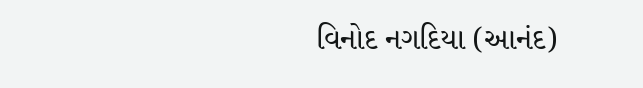વિનોદ નગદિયા (આનંદ)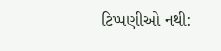ટિપ્પણીઓ નથી: